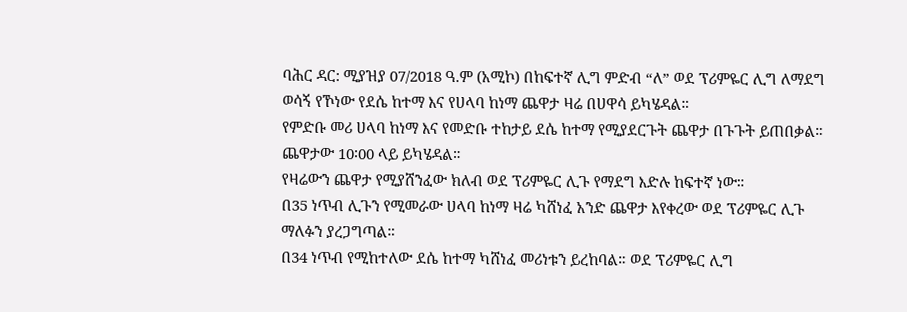ባሕር ዳር: ሚያዝያ 07/2018 ዓ.ም (አሚኮ) በከፍተኛ ሊግ ምድብ “ለ” ወደ ፕሪምዬር ሊግ ለማደግ ወሳኝ የኾነው የደሴ ከተማ እና የሀላባ ከነማ ጨዋታ ዛሬ በሀዋሳ ይካሄዳል።
የምድቡ መሪ ሀላባ ከነማ እና የመድቡ ተከታይ ደሴ ከተማ የሚያደርጉት ጨዋታ በጉጉት ይጠበቃል። ጨዋታው 10፡00 ላይ ይካሄዳል።
የዛሬውን ጨዋታ የሚያሸንፈው ክለብ ወደ ፕሪምዬር ሊጉ የማደግ እድሉ ከፍተኛ ነው።
በ35 ነጥብ ሊጉን የሚመራው ሀላባ ከነማ ዛሬ ካሸነፈ አንድ ጨዋታ እየቀረው ወደ ፕሪምዬር ሊጉ ማለፉን ያረጋግጣል።
በ34 ነጥብ የሚከተለው ደሴ ከተማ ካሸነፈ መሪነቱን ይረከባል። ወደ ፕሪምዬር ሊግ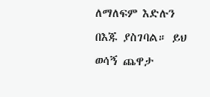ለማለፍም እድሉን በእጁ ያስገባል። ይህ ወሳኝ ጨዋታ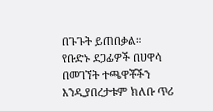በጉጉት ይጠበቃል።
የቡድኑ ደጋፊዎች በሀዋሳ በመገኘት ተጫዋቾችን እንዲያበረታቱም ክለቡ ጥሪ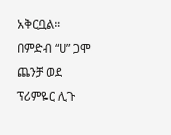አቅርቧል።
በምድብ “ሀ” ጋሞ ጨንቻ ወደ ፕሪምዬር ሊጉ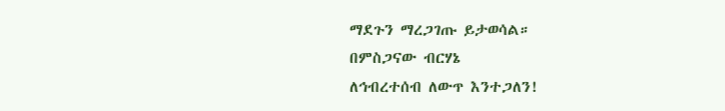ማደጉን ማረጋገጡ ይታወሳል።
በምስጋናው ብርሃኔ
ለኅብረተሰብ ለውጥ እንተጋለን!